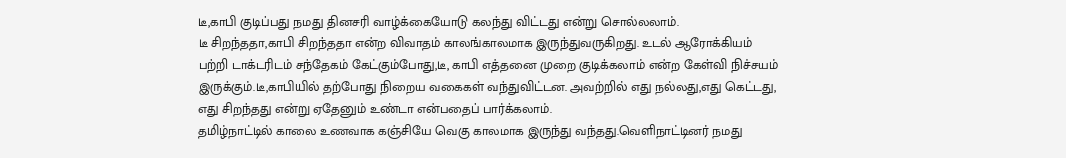டீ,காபி குடிப்பது நமது தினசரி வாழ்க்கையோடு கலந்து விட்டது என்று சொல்லலாம்.
டீ சிறந்ததா,காபி சிறந்ததா என்ற விவாதம் காலங்காலமாக இருந்துவருகிறது. உடல் ஆரோக்கியம் பற்றி டாக்டரிடம் சந்தேகம் கேட்கும்போது,டீ, காபி எத்தனை முறை குடிக்கலாம் என்ற கேள்வி நிச்சயம் இருக்கும்.டீ,காபியில் தற்போது நிறைய வகைகள் வந்துவிட்டன. அவற்றில் எது நல்லது,எது கெட்டது, எது சிறந்தது என்று ஏதேனும் உண்டா என்பதைப் பார்க்கலாம்.
தமிழ்நாட்டில் காலை உணவாக கஞ்சியே வெகு காலமாக இருந்து வந்தது.வெளிநாட்டினர் நமது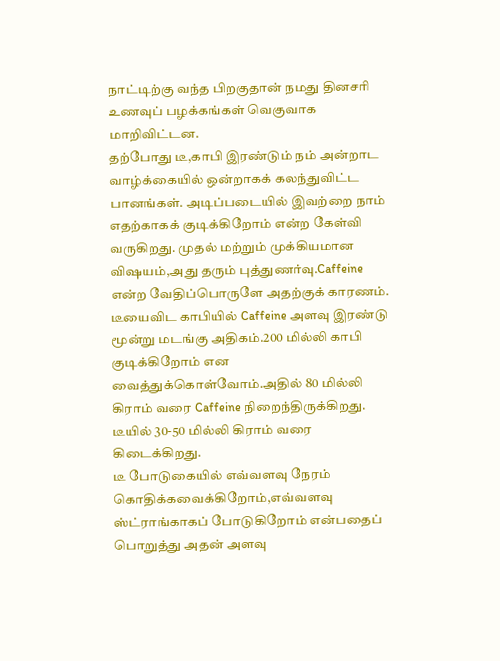நாட்டிற்கு வந்த பிறகுதான் நமது தினசரி உணவுப் பழக்கங்கள் வெகுவாக மாறிவிட்டன.
தற்போது டீ,காபி இரண்டும் நம் அன்றாட வாழ்க்கையில் ஒன்றாகக் கலந்துவிட்ட பானங்கள். அடிப்படையில் இவற்றை நாம் எதற்காகக் குடிக்கிறோம் என்ற கேள்வி வருகிறது. முதல் மற்றும் முக்கியமான விஷயம்,அது தரும் புத்துணர்வு.Caffeine என்ற வேதிப்பொருளே அதற்குக் காரணம். டீயைவிட காபியில் Caffeine அளவு இரண்டு மூன்று மடங்கு அதிகம்.200 மில்லி காபி குடிக்கிறோம் என வைத்துக்கொள்வோம்.அதில் 80 மில்லி கிராம் வரை Caffeine நிறைந்திருக்கிறது. டீயில் 30-50 மில்லி கிராம் வரை கிடைக்கிறது.
டீ போடுகையில் எவ்வளவு நேரம் கொதிக்கவைக்கிறோம்,எவ்வளவு ஸ்ட்ராங்காகப் போடுகிறோம் என்பதைப் பொறுத்து அதன் அளவு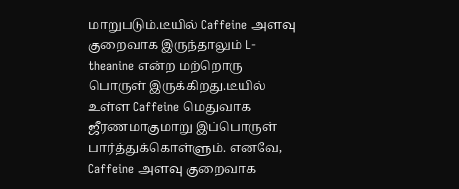மாறுபடும்.டீயில் Caffeine அளவு குறைவாக இருந்தாலும் L-theanine என்ற மற்றொரு பொருள் இருக்கிறது.டீயில் உள்ள Caffeine மெதுவாக ஜீரணமாகுமாறு இப்பொருள் பார்த்துக்கொள்ளும். எனவே, Caffeine அளவு குறைவாக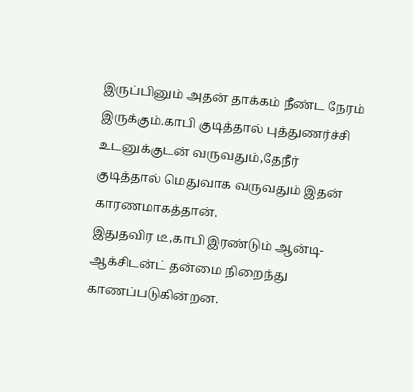இருப்பினும் அதன் தாக்கம் நீண்ட நேரம் இருக்கும்.காபி குடித்தால் புத்துணர்ச்சி உடனுக்குடன் வருவதும்,தேநீர் குடித்தால் மெதுவாக வருவதும் இதன் காரணமாகத்தான்.
இதுதவிர டீ,காபி இரண்டும் ஆன்டி-ஆக்சிடன்ட் தன்மை நிறைந்து காணப்படுகின்றன.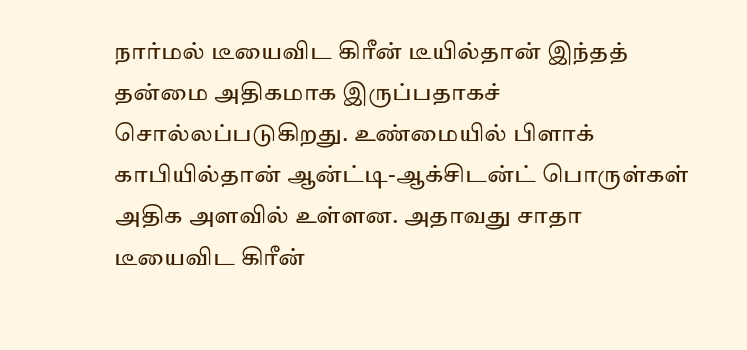நார்மல் டீயைவிட கிரீன் டீயில்தான் இந்தத் தன்மை அதிகமாக இருப்பதாகச் சொல்லப்படுகிறது. உண்மையில் பிளாக் காபியில்தான் ஆன்ட்டி-ஆக்சிடன்ட் பொருள்கள் அதிக அளவில் உள்ளன. அதாவது சாதா டீயைவிட கிரீன்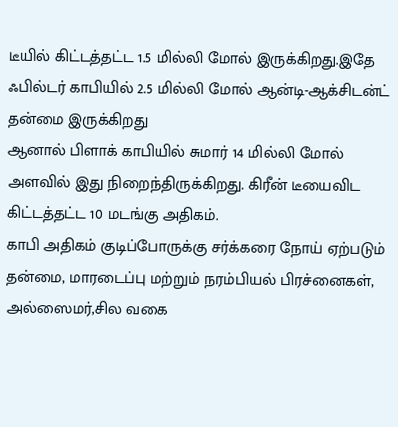டீயில் கிட்டத்தட்ட 1.5 மில்லி மோல் இருக்கிறது.இதே ஃபில்டர் காபியில் 2.5 மில்லி மோல் ஆன்டி-ஆக்சிடன்ட் தன்மை இருக்கிறது
ஆனால் பிளாக் காபியில் சுமார் 14 மில்லி மோல் அளவில் இது நிறைந்திருக்கிறது. கிரீன் டீயைவிட கிட்டத்தட்ட 10 மடங்கு அதிகம்.
காபி அதிகம் குடிப்போருக்கு சர்க்கரை நோய் ஏற்படும் தன்மை, மாரடைப்பு மற்றும் நரம்பியல் பிரச்னைகள், அல்ஸைமர்,சில வகை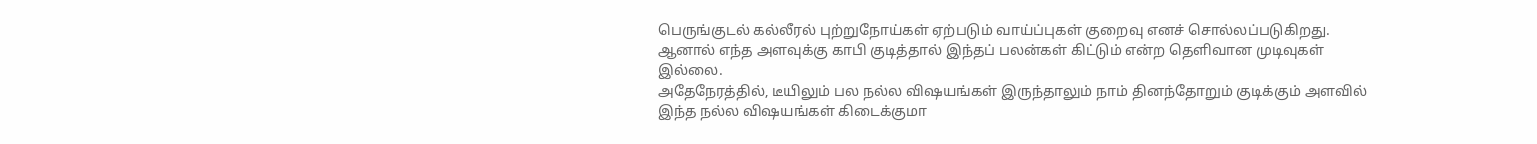பெருங்குடல் கல்லீரல் புற்றுநோய்கள் ஏற்படும் வாய்ப்புகள் குறைவு எனச் சொல்லப்படுகிறது. ஆனால் எந்த அளவுக்கு காபி குடித்தால் இந்தப் பலன்கள் கிட்டும் என்ற தெளிவான முடிவுகள் இல்லை.
அதேநேரத்தில், டீயிலும் பல நல்ல விஷயங்கள் இருந்தாலும் நாம் தினந்தோறும் குடிக்கும் அளவில் இந்த நல்ல விஷயங்கள் கிடைக்குமா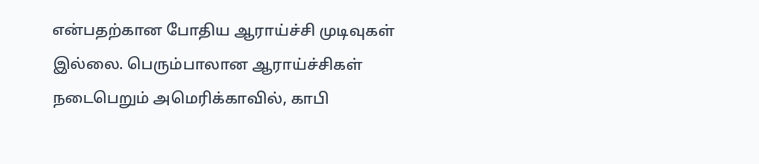என்பதற்கான போதிய ஆராய்ச்சி முடிவுகள் இல்லை. பெரும்பாலான ஆராய்ச்சிகள் நடைபெறும் அமெரிக்காவில், காபி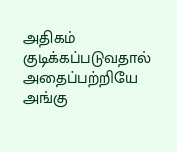அதிகம் குடிக்கப்படுவதால் அதைப்பற்றியே அங்கு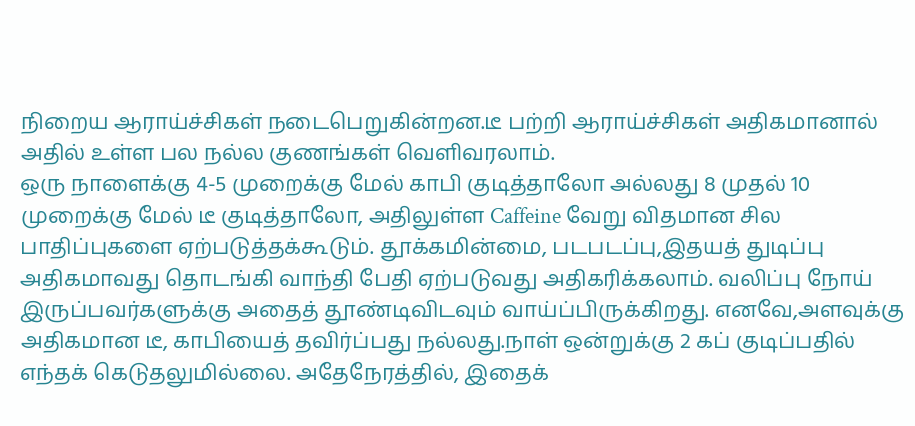நிறைய ஆராய்ச்சிகள் நடைபெறுகின்றன.டீ பற்றி ஆராய்ச்சிகள் அதிகமானால் அதில் உள்ள பல நல்ல குணங்கள் வெளிவரலாம்.
ஒரு நாளைக்கு 4-5 முறைக்கு மேல் காபி குடித்தாலோ அல்லது 8 முதல் 10 முறைக்கு மேல் டீ குடித்தாலோ, அதிலுள்ள Caffeine வேறு விதமான சில பாதிப்புகளை ஏற்படுத்தக்கூடும். தூக்கமின்மை, படபடப்பு,இதயத் துடிப்பு அதிகமாவது தொடங்கி வாந்தி பேதி ஏற்படுவது அதிகரிக்கலாம். வலிப்பு நோய் இருப்பவர்களுக்கு அதைத் தூண்டிவிடவும் வாய்ப்பிருக்கிறது. எனவே,அளவுக்கு அதிகமான டீ, காபியைத் தவிர்ப்பது நல்லது.நாள் ஒன்றுக்கு 2 கப் குடிப்பதில் எந்தக் கெடுதலுமில்லை. அதேநேரத்தில், இதைக்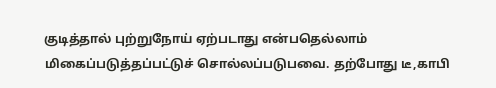குடித்தால் புற்றுநோய் ஏற்படாது என்பதெல்லாம் மிகைப்படுத்தப்பட்டுச் சொல்லப்படுபவை. தற்போது டீ,காபி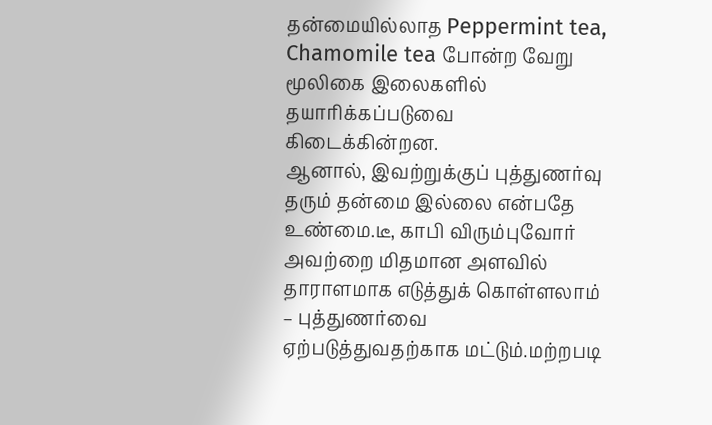தன்மையில்லாத Peppermint tea, Chamomile tea போன்ற வேறு மூலிகை இலைகளில் தயாரிக்கப்படுவை கிடைக்கின்றன.
ஆனால், இவற்றுக்குப் புத்துணர்வு தரும் தன்மை இல்லை என்பதே உண்மை.டீ, காபி விரும்புவோர் அவற்றை மிதமான அளவில் தாராளமாக எடுத்துக் கொள்ளலாம் – புத்துணர்வை ஏற்படுத்துவதற்காக மட்டும்.மற்றபடி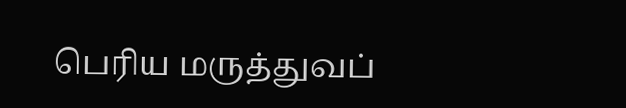பெரிய மருத்துவப்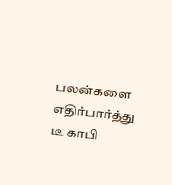பலன்களை எதிர்பார்த்து டீ காபி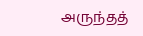அருந்தத்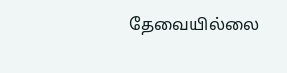தேவையில்லை